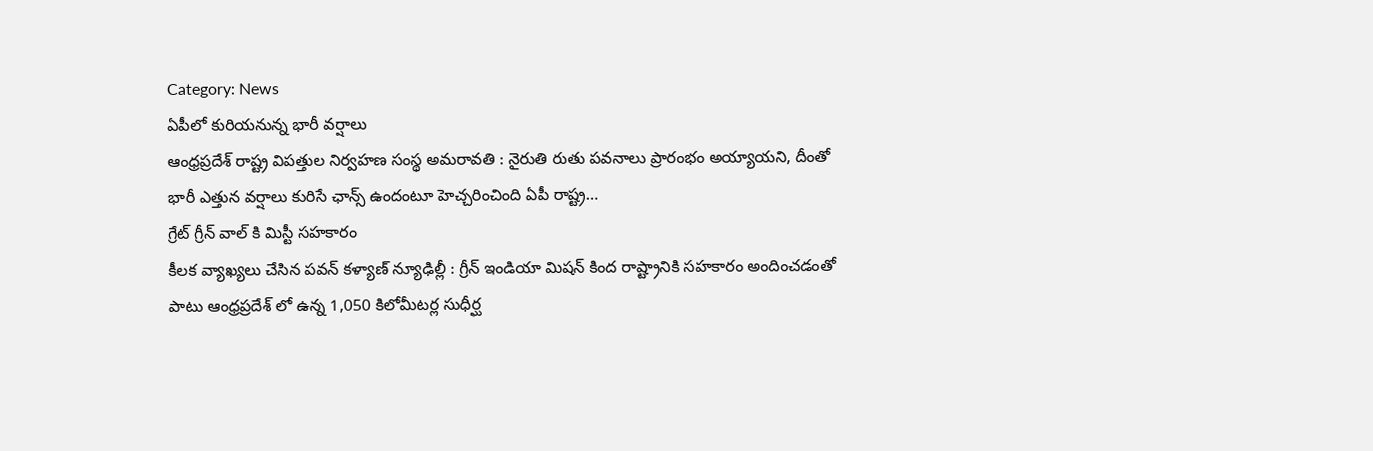Category: News
ఏపీలో కురియనున్న భారీ వర్షాలు
ఆంధ్రప్రదేశ్ రాష్ట్ర విపత్తుల నిర్వహణ సంస్థ అమరావతి : నైరుతి రుతు పవనాలు ప్రారంభం అయ్యాయని, దీంతో భారీ ఎత్తున వర్షాలు కురిసే ఛాన్స్ ఉందంటూ హెచ్చరించింది ఏపీ రాష్ట్ర…
గ్రేట్ గ్రీన్ వాల్ కి మిస్టీ సహకారం
కీలక వ్యాఖ్యలు చేసిన పవన్ కళ్యాణ్ న్యూఢిల్లీ : గ్రీన్ ఇండియా మిషన్ కింద రాష్ట్రానికి సహకారం అందించడంతో పాటు ఆంధ్రప్రదేశ్ లో ఉన్న 1,050 కిలోమీటర్ల సుధీర్ఘ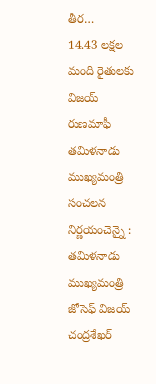తీర…
14.43 లక్షల మంది రైతులకు విజయ్ రుణమాఫీ
తమిళనాడు ముఖ్యమంత్రి సంచలన నిర్ణయంచెన్నై : తమిళనాడు ముఖ్యమంత్రి జోసెఫ్ విజయ్ చంద్రశేఖర్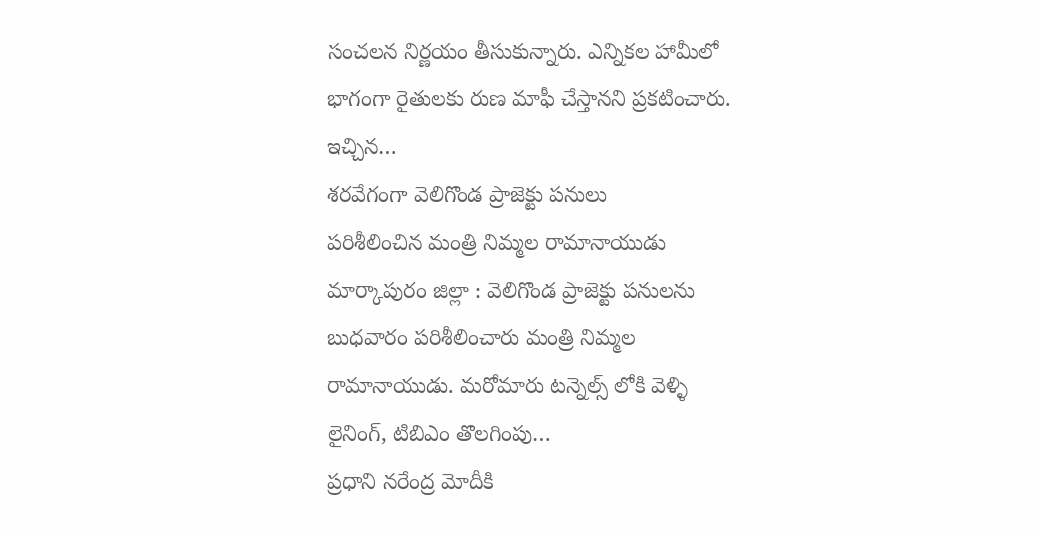సంచలన నిర్ణయం తీసుకున్నారు. ఎన్నికల హామీలో భాగంగా రైతులకు రుణ మాఫీ చేస్తానని ప్రకటించారు. ఇచ్చిన…
శరవేగంగా వెలిగొండ ప్రాజెక్టు పనులు
పరిశీలించిన మంత్రి నిమ్మల రామానాయుడు మార్కాపురం జిల్లా : వెలిగొండ ప్రాజెక్టు పనులను బుధవారం పరిశీలించారు మంత్రి నిమ్మల రామానాయుడు. మరోమారు టన్నెల్స్ లోకి వెళ్ళి లైనింగ్, టిబిఎం తొలగింపు…
ప్రధాని నరేంద్ర మోదీకి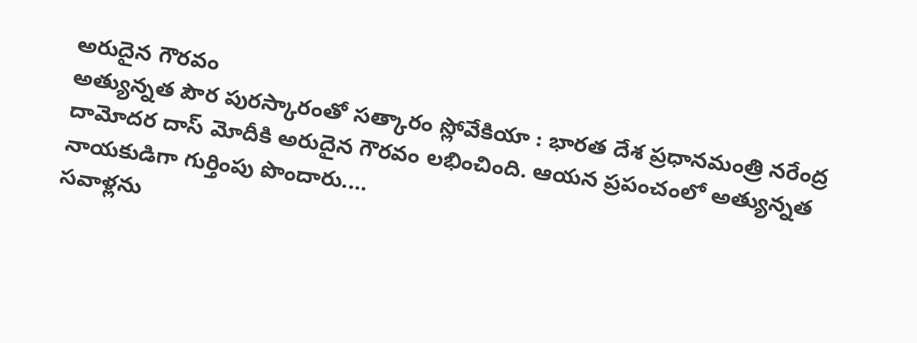అరుదైన గౌరవం
అత్యున్నత పౌర పురస్కారంతో సత్కారం స్లోవేకియా : భారత దేశ ప్రధానమంత్రి నరేంద్ర దామోదర దాస్ మోదీకి అరుదైన గౌరవం లభించింది. ఆయన ప్రపంచంలో అత్యున్నత నాయకుడిగా గుర్తింపు పొందారు.…
సవాళ్లను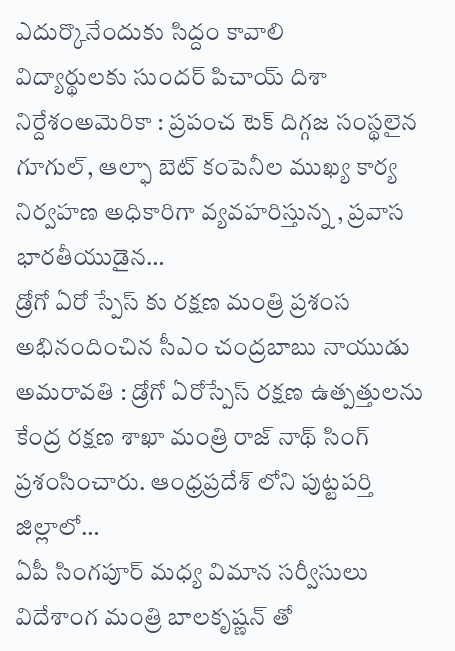ఎదుర్కొనేందుకు సిద్దం కావాలి
విద్యార్థులకు సుందర్ పిచాయ్ దిశా నిర్దేశంఅమెరికా : ప్రపంచ టెక్ దిగ్గజ సంస్థలైన గూగుల్, ఆల్ఫా బెట్ కంపెనీల ముఖ్య కార్య నిర్వహణ అధికారిగా వ్యవహరిస్తున్న , ప్రవాస భారతీయుడైన…
డ్రోగో ఏరో స్పేస్ కు రక్షణ మంత్రి ప్రశంస
అభినందించిన సీఎం చంద్రబాబు నాయుడు అమరావతి : డ్రోగో ఏరోస్పేస్ రక్షణ ఉత్పత్తులను కేంద్ర రక్షణ శాఖా మంత్రి రాజ్ నాథ్ సింగ్ ప్రశంసించారు. ఆంధ్రప్రదేశ్ లోని పుట్టపర్తి జిల్లాలో…
ఏపీ సింగపూర్ మధ్య విమాన సర్వీసులు
విదేశాంగ మంత్రి బాలకృష్ణన్ తో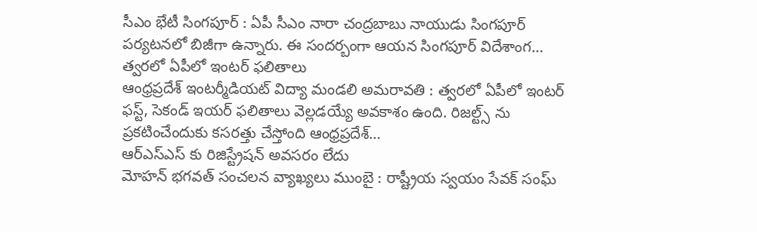సీఎం భేటీ సింగపూర్ : ఏపీ సీఎం నారా చంద్రబాబు నాయుడు సింగపూర్ పర్యటనలో బిజీగా ఉన్నారు. ఈ సందర్బంగా ఆయన సింగపూర్ విదేశాంగ…
త్వరలో ఏపీలో ఇంటర్ ఫలితాలు
ఆంధ్రప్రదేశ్ ఇంటర్మీడియట్ విద్యా మండలి అమరావతి : త్వరలో ఏపీలో ఇంటర్ ఫస్ట్, సెకండ్ ఇయర్ ఫలితాలు వెల్లడయ్యే అవకాశం ఉంది. రిజల్ట్స్ ను ప్రకటించేందుకు కసరత్తు చేస్తోంది ఆంధ్రప్రదేశ్…
ఆర్ఎస్ఎస్ కు రిజిస్ట్రేషన్ అవసరం లేదు
మోహన్ భగవత్ సంచలన వ్యాఖ్యలు ముంబై : రాష్ట్రీయ స్వయం సేవక్ సంఘ్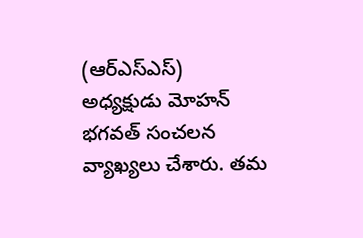(ఆర్ఎస్ఎస్) అధ్యక్షుడు మోహన్ భగవత్ సంచలన వ్యాఖ్యలు చేశారు. తమ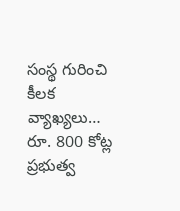సంస్థ గురించి కీలక వ్యాఖ్యలు…
రూ. 800 కోట్ల ప్రభుత్వ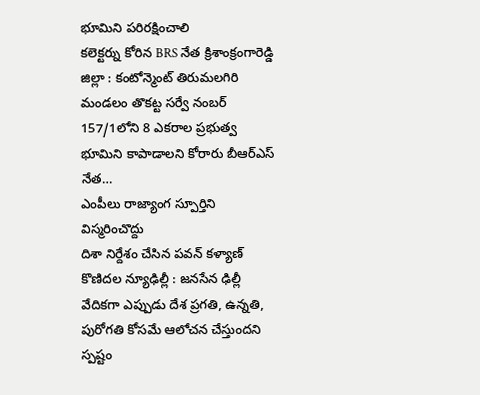భూమిని పరిరక్షించాలి
కలెక్టర్ను కోరిన BRS నేత క్రిశాంక్రంగారెడ్డి జిల్లా : కంటోన్మెంట్ తిరుమలగిరి మండలం తొకట్ట సర్వే నంబర్ 157/1లోని 8 ఎకరాల ప్రభుత్వ భూమిని కాపాడాలని కోరారు బీఆర్ఎస్ నేత…
ఎంపీలు రాజ్యాంగ స్పూర్తిని విస్మరించొద్దు
దిశా నిర్దేశం చేసిన పవన్ కళ్యాణ్ కొణిదల న్యూఢిల్లీ : జనసేన ఢిల్లీ వేదికగా ఎప్పుడు దేశ ప్రగతి, ఉన్నతి, పురోగతి కోసమే ఆలోచన చేస్తుందని స్పష్టం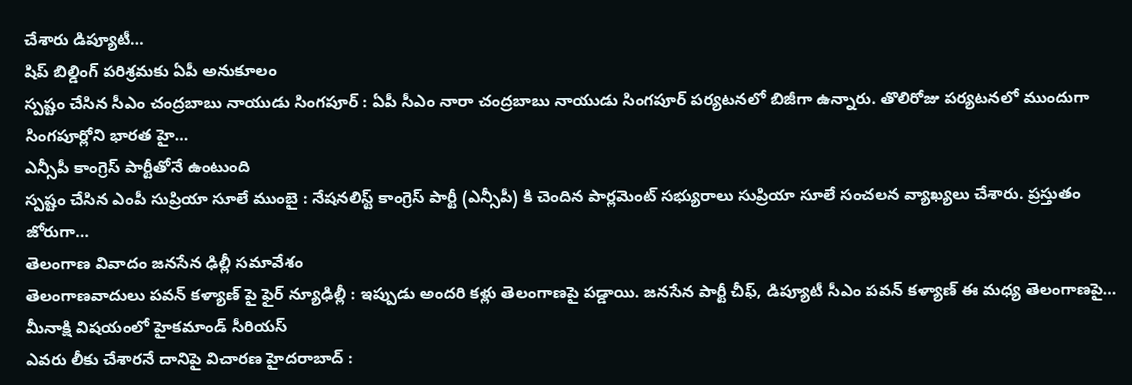చేశారు డిప్యూటీ…
షిప్ బిల్డింగ్ పరిశ్రమకు ఏపీ అనుకూలం
స్పష్టం చేసిన సీఎం చంద్రబాబు నాయుడు సింగపూర్ : ఏపీ సీఎం నారా చంద్రబాబు నాయుడు సింగపూర్ పర్యటనలో బిజీగా ఉన్నారు. తొలిరోజు పర్యటనలో ముందుగా సింగపూర్లోని భారత హై…
ఎన్సీపీ కాంగ్రెస్ పార్టీతోనే ఉంటుంది
స్పష్టం చేసిన ఎంపీ సుప్రియా సూలే ముంబై : నేషనలిస్ట్ కాంగ్రెస్ పార్టీ (ఎన్సీపీ) కి చెందిన పార్లమెంట్ సభ్యురాలు సుప్రియా సూలే సంచలన వ్యాఖ్యలు చేశారు. ప్రస్తుతం జోరుగా…
తెలంగాణ వివాదం జనసేన ఢిల్లీ సమావేశం
తెలంగాణవాదులు పవన్ కళ్యాణ్ పై ఫైర్ న్యూఢిల్లీ : ఇప్పుడు అందరి కళ్లు తెలంగాణపై పడ్డాయి. జనసేన పార్టీ చీఫ్, డిప్యూటీ సీఎం పవన్ కళ్యాణ్ ఈ మధ్య తెలంగాణపై…
మీనాక్షి విషయంలో హైకమాండ్ సీరియస్
ఎవరు లీకు చేశారనే దానిపై విచారణ హైదరాబాద్ :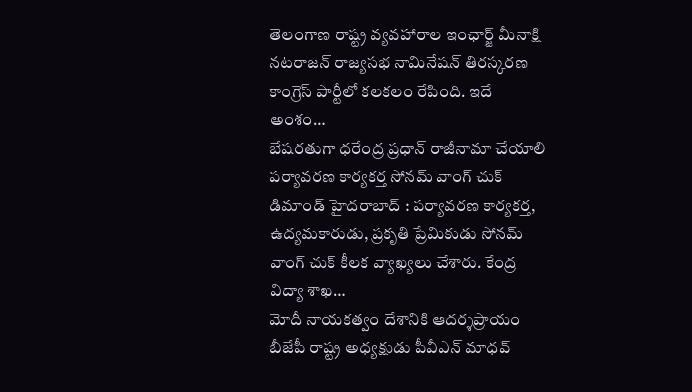తెలంగాణ రాష్ట్ర వ్యవహారాల ఇంఛార్జ్ మీనాక్షి నటరాజన్ రాజ్యసభ నామినేషన్ తిరస్కరణ కాంగ్రెస్ పార్టీలో కలకలం రేపింది. ఇదే అంశం…
బేషరతుగా ధరేంద్ర ప్రధాన్ రాజీనామా చేయాలి
పర్యావరణ కార్యకర్త సోనమ్ వాంగ్ చుక్ డిమాండ్ హైదరాబాద్ : పర్యావరణ కార్యకర్త, ఉద్యమకారుడు, ప్రకృతి ప్రేమికుడు సోనమ్ వాంగ్ చుక్ కీలక వ్యాఖ్యలు చేశారు. కేంద్ర విద్యా శాఖ…
మోదీ నాయకత్వం దేశానికి ఆదర్శప్రాయం
బీజేపీ రాష్ట్ర అధ్యక్షుడు పీవీఎన్ మాధవ్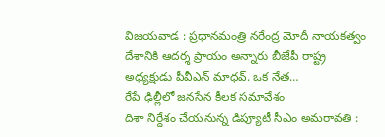విజయవాడ : ప్రధానమంత్రి నరేంద్ర మోదీ నాయకత్వం దేశానికి ఆదర్శ ప్రాయం అన్నారు బీజేపీ రాష్ట్ర అధ్యక్షుడు పీవీఎన్ మాధవ్. ఒక నేత…
రేపే ఢిల్లీలో జనసేన కీలక సమావేశం
దిశా నిర్దేశం చేయనున్న డిప్యూటీ సీఎం అమరావతి :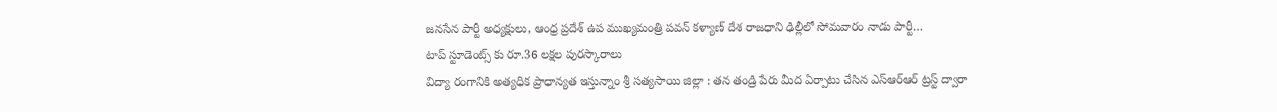జనసేన పార్టీ అధ్యక్షులు, ఆంధ్ర ప్రదేశ్ ఉప ముఖ్యమంత్రి పవన్ కళ్యాణ్ దేశ రాజధాని ఢిల్లీలో సోమవారం నాడు పార్టీ…
టాప్ స్టూడెంట్స్ కు రూ.36 లక్షల పురస్కారాలు
విద్యా రంగానికి అత్యధిక ప్రాధాన్యత ఇస్తున్నాం శ్రీ సత్యసాయి జిల్లా : తన తండ్రి పేరు మీద ఏర్పాటు చేసిన ఎస్ఆర్ఆర్ ట్రస్ట్ ద్వారా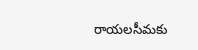రాయలసీమకు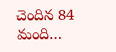చెందిన 84 మంది…